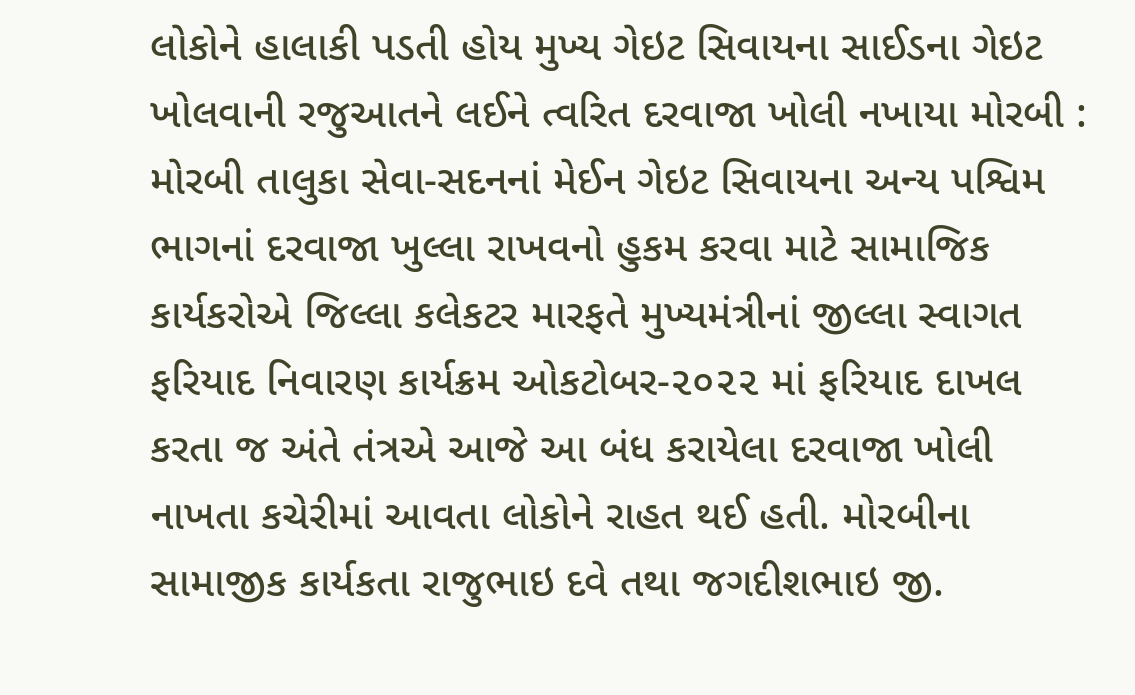લોકોને હાલાકી પડતી હોય મુખ્ય ગેઇટ સિવાયના સાઈડના ગેઇટ ખોલવાની રજુઆતને લઈને ત્વરિત દરવાજા ખોલી નખાયા મોરબી : મોરબી તાલુકા સેવા-સદનનાં મેઈન ગેઇટ સિવાયના અન્ય પશ્વિમ ભાગનાં દરવાજા ખુલ્લા રાખવનો હુકમ કરવા માટે સામાજિક કાર્યકરોએ જિલ્લા કલેકટર મારફતે મુખ્યમંત્રીનાં જીલ્લા સ્વાગત ફરિયાદ નિવારણ કાર્યક્રમ ઓકટોબર-૨૦૨૨ માં ફરિયાદ દાખલ કરતા જ અંતે તંત્રએ આજે આ બંધ કરાયેલા દરવાજા ખોલી નાખતા કચેરીમાં આવતા લોકોને રાહત થઈ હતી. મોરબીના સામાજીક કાર્યકતા રાજુભાઇ દવે તથા જગદીશભાઇ જી.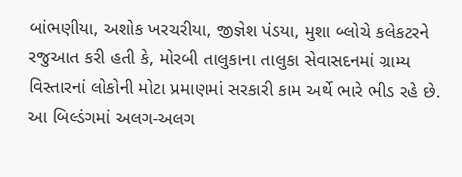બાંભણીયા, અશોક ખરચરીયા, જીજ્ઞેશ પંડયા, મુશા બ્લોચે કલેકટરને રજુઆત કરી હતી કે, મોરબી તાલુકાના તાલુકા સેવાસદનમાં ગ્રામ્ય વિસ્તારનાં લોકોની મોટા પ્રમાણમાં સરકારી કામ અર્થે ભારે ભીડ રહે છે. આ બિલ્ડંગમાં અલગ-અલગ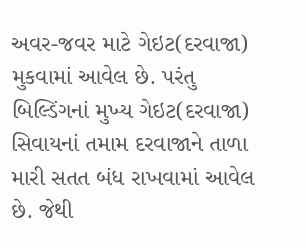અવર-જવર માટે ગેઇટ(દરવાજા) મુકવામાં આવેલ છે. પરંતુ બિલ્ડિંગનાં મુખ્ય ગેઇટ(દરવાજા) સિવાયનાં તમામ દરવાજાને તાળા મારી સતત બંધ રાખવામાં આવેલ છે. જેથી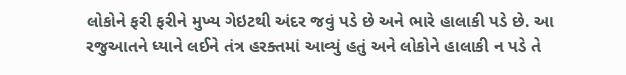લોકોને ફરી ફરીને મુખ્ય ગેઇટથી અંદર જવું પડે છે અને ભારે હાલાકી પડે છે. આ રજુઆતને ધ્યાને લઈને તંત્ર હરક્તમાં આવ્યું હતું અને લોકોને હાલાકી ન પડે તે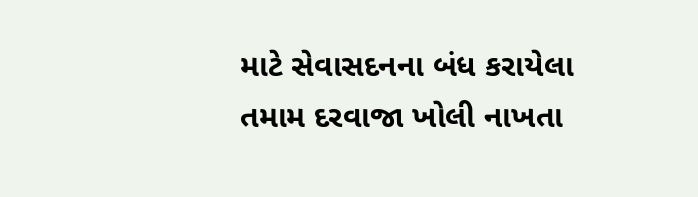માટે સેવાસદનના બંધ કરાયેલા તમામ દરવાજા ખોલી નાખતા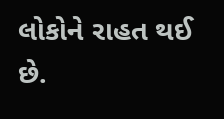લોકોને રાહત થઈ છે.